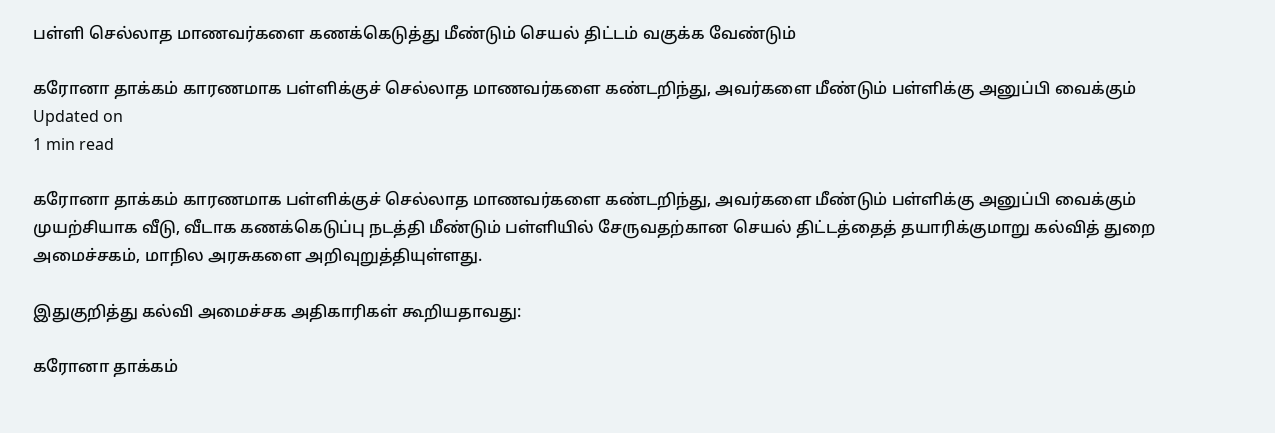பள்ளி செல்லாத மாணவர்களை கணக்கெடுத்து மீண்டும் செயல் திட்டம் வகுக்க வேண்டும்

கரோனா தாக்கம் காரணமாக பள்ளிக்குச் செல்லாத மாணவர்களை கண்டறிந்து, அவர்களை மீண்டும் பள்ளிக்கு அனுப்பி வைக்கும்
Updated on
1 min read

கரோனா தாக்கம் காரணமாக பள்ளிக்குச் செல்லாத மாணவர்களை கண்டறிந்து, அவர்களை மீண்டும் பள்ளிக்கு அனுப்பி வைக்கும் முயற்சியாக வீடு, வீடாக கணக்கெடுப்பு நடத்தி மீண்டும் பள்ளியில் சேருவதற்கான செயல் திட்டத்தைத் தயாரிக்குமாறு கல்வித் துறை அமைச்சகம், மாநில அரசுகளை அறிவுறுத்தியுள்ளது.

இதுகுறித்து கல்வி அமைச்சக அதிகாரிகள் கூறியதாவது:

கரோனா தாக்கம்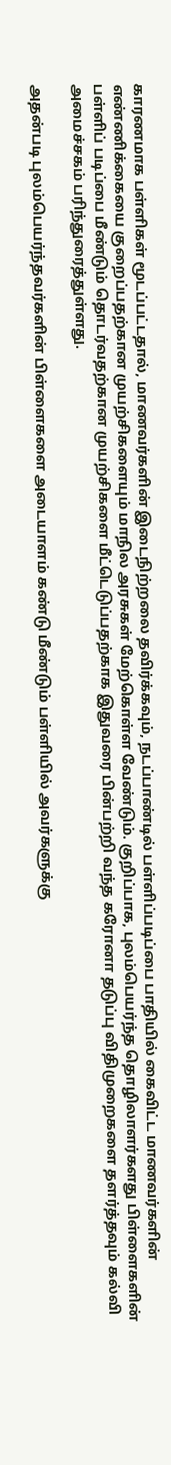காரணமாக பள்ளிகள் மூடப்பட்டதால், மாணவர்களின் இடைநிற்றலை தவிர்க்கவும், நடப்பாண்டில் பள்ளிப்படிப்பை பாதியில் கைவிட்ட மாணவர்களின் எண்ணிக்கையை குறைப்பதற்கான முயற்சிகளையும் மாநில அரசுகள் மேற்கொள்ள வேண்டும். குறிப்பாக, புலம்பெயர்ந்த தொழிலாளர்களது பிள்ளைகளின் பள்ளிப் படிப்பை மீண்டும் தொடர்வதற்கான முயற்சிகளை மீட்டெடுப்பதற்காக இதுவரை பின்பற்றி வந்த கரோனா தடுப்பு விதிமுறைகளை தளர்த்தவும் கல்வி அமைச்சகம் பரிந்துரைத்துள்ளது.

அதன்படி புலம்பெயர்ந்தவர்களின் பிள்ளைகளை அடையாளம் கண்டு மீண்டும் பள்ளியில் அவர்களுக்கு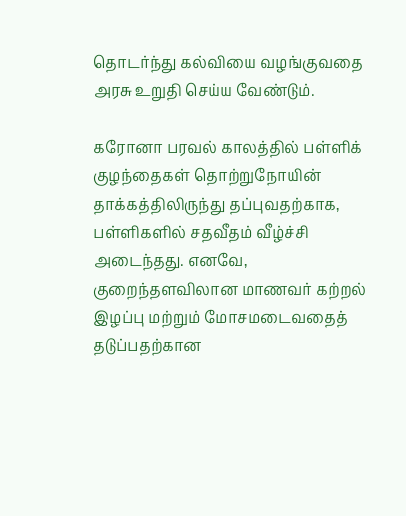தொடர்ந்து கல்வியை வழங்குவதை அரசு உறுதி செய்ய வேண்டும்.

கரோனா பரவல் காலத்தில் பள்ளிக் குழந்தைகள் தொற்றுநோயின் தாக்கத்திலிருந்து தப்புவதற்காக, பள்ளிகளில் சதவீதம் வீழ்ச்சி அடைந்தது. எனவே, குறைந்தளவிலான மாணவர் கற்றல் இழப்பு மற்றும் மோசமடைவதைத் தடுப்பதற்கான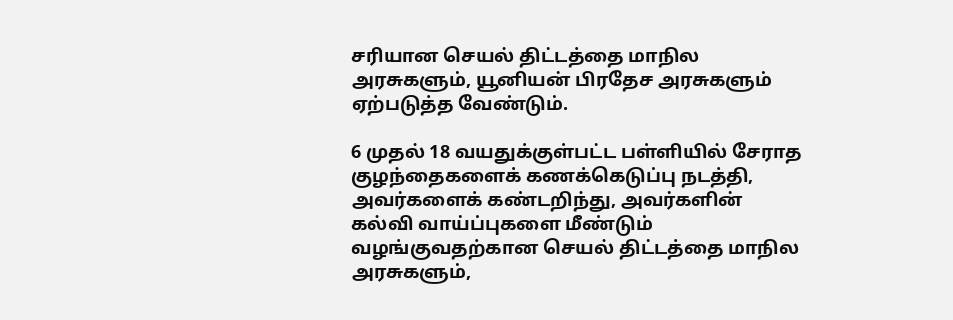சரியான செயல் திட்டத்தை மாநில அரசுகளும், யூனியன் பிரதேச அரசுகளும் ஏற்படுத்த வேண்டும்.

6 முதல் 18 வயதுக்குள்பட்ட பள்ளியில் சேராத குழந்தைகளைக் கணக்கெடுப்பு நடத்தி, அவர்களைக் கண்டறிந்து, அவர்களின் கல்வி வாய்ப்புகளை மீண்டும் வழங்குவதற்கான செயல் திட்டத்தை மாநில அரசுகளும்,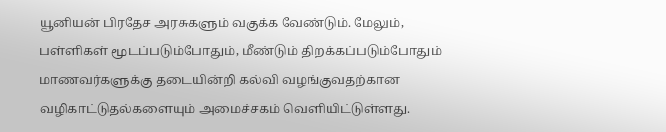யூனியன் பிரதேச அரசுகளும் வகுக்க வேண்டும். மேலும், பள்ளிகள் மூடப்படும்போதும், மீண்டும் திறக்கப்படும்போதும் மாணவர்களுக்கு தடையின்றி கல்வி வழங்குவதற்கான வழிகாட்டுதல்களையும் அமைச்சகம் வெளியிட்டுள்ளது.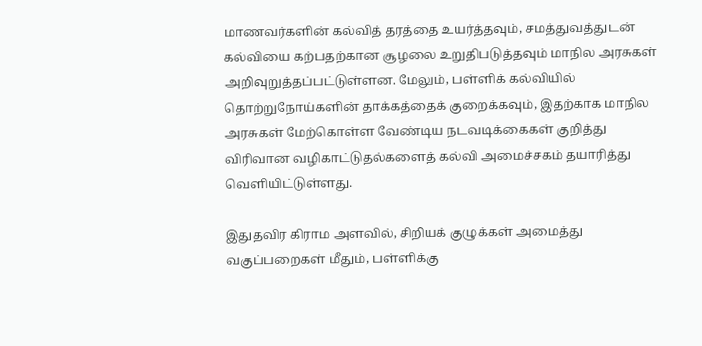மாணவர்களின் கல்வித் தரத்தை உயர்த்தவும், சமத்துவத்துடன் கல்வியை கற்பதற்கான சூழலை உறுதிபடுத்தவும் மாநில அரசுகள் அறிவுறுத்தப்பட்டுள்ளன. மேலும், பள்ளிக் கல்வியில் தொற்றுநோய்களின் தாக்கத்தைக் குறைக்கவும், இதற்காக மாநில அரசுகள் மேற்கொள்ள வேண்டிய நடவடிக்கைகள் குறித்து விரிவான வழிகாட்டுதல்களைத் கல்வி அமைச்சகம் தயாரித்து வெளியிட்டுள்ளது.

இதுதவிர கிராம அளவில், சிறியக் குழுக்கள் அமைத்து வகுப்பறைகள் மீதும், பள்ளிக்கு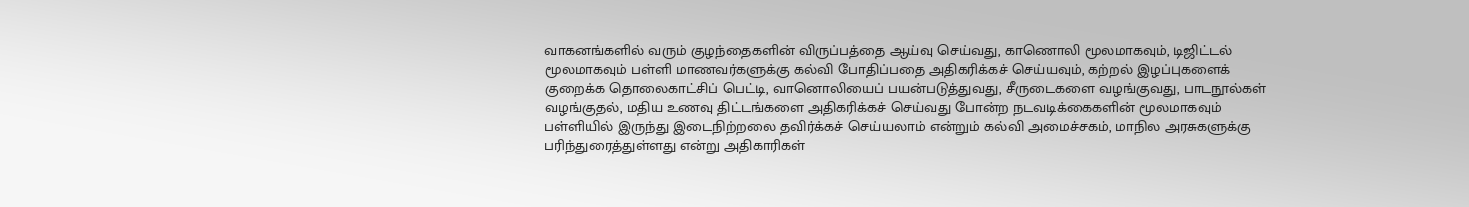வாகனங்களில் வரும் குழந்தைகளின் விருப்பத்தை ஆய்வு செய்வது, காணொலி மூலமாகவும், டிஜிட்டல் மூலமாகவும் பள்ளி மாணவர்களுக்கு கல்வி போதிப்பதை அதிகரிக்கச் செய்யவும், கற்றல் இழப்புகளைக் குறைக்க தொலைகாட்சிப் பெட்டி, வானொலியைப் பயன்படுத்துவது, சீருடைகளை வழங்குவது, பாடநூல்கள் வழங்குதல், மதிய உணவு திட்டங்களை அதிகரிக்கச் செய்வது போன்ற நடவடிக்கைகளின் மூலமாகவும் பள்ளியில் இருந்து இடைநிற்றலை தவிர்க்கச் செய்யலாம் என்றும் கல்வி அமைச்சகம், மாநில அரசுகளுக்கு பரிந்துரைத்துள்ளது என்று அதிகாரிகள்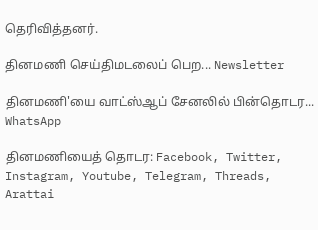தெரிவித்தனர்.

தினமணி செய்திமடலைப் பெற... Newsletter

தினமணி'யை வாட்ஸ்ஆப் சேனலில் பின்தொடர... WhatsApp

தினமணியைத் தொடர: Facebook, Twitter, Instagram, Youtube, Telegram, Threads, Arattai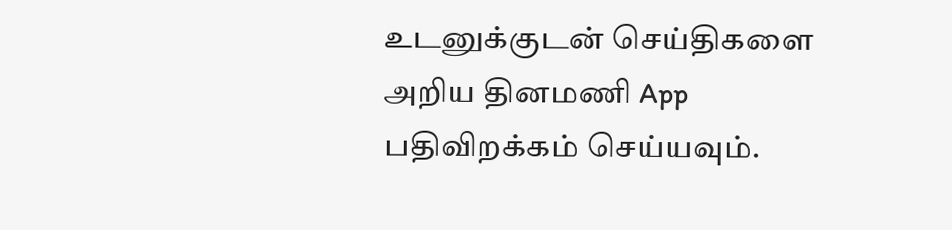உடனுக்குடன் செய்திகளை அறிய தினமணி App பதிவிறக்கம் செய்யவும்.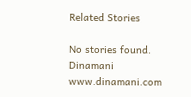Related Stories

No stories found.
Dinamani
www.dinamani.com